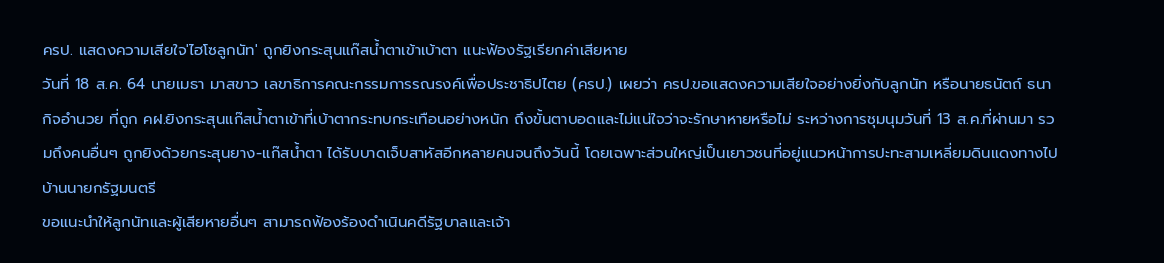ครป. แสดงความเสียใจ'ไฮโซลูกนัท' ถูกยิงกระสุนแก๊สน้ำตาเข้าเบ้าตา แนะฟ้องรัฐเรียกค่าเสียหาย
วันที่ 18 ส.ค. 64 นายเมธา มาสขาว เลขาธิการคณะกรรมการรณรงค์เพื่อประชาธิปไตย (ครป.) เผยว่า ครป.ขอแสดงความเสียใจอย่างยิ่งกับลูกนัท หรือนายธนัตถ์ ธนากิจอำนวย ที่ถูก คฝ.ยิงกระสุนแก๊สน้ำตาเข้าที่เบ้าตากระทบกระเทือนอย่างหนัก ถึงขั้นตาบอดและไม่แน่ใจว่าจะรักษาหายหรือไม่ ระหว่างการชุมนุมวันที่ 13 ส.ค.ที่ผ่านมา รวมถึงคนอื่นๆ ถูกยิงด้วยกระสุนยาง-แก๊สน้ำตา ได้รับบาดเจ็บสาหัสอีกหลายคนจนถึงวันนี้ โดยเฉพาะส่วนใหญ่เป็นเยาวชนที่อยู่แนวหน้าการปะทะสามเหลี่ยมดินแดงทางไปบ้านนายกรัฐมนตรี
ขอแนะนำให้ลูกนัทและผู้เสียหายอื่นๆ สามารถฟ้องร้องดำเนินคดีรัฐบาลและเจ้า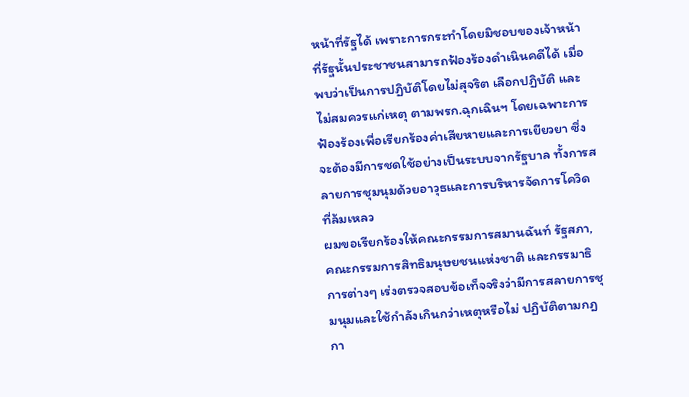หน้าที่รัฐได้ เพราะการกระทำโดยมิชอบของเจ้าหน้าที่รัฐนั้นประชาชนสามารถฟ้องร้องดำเนินคดีได้ เมื่อพบว่าเป็นการปฏิบัติโดยไม่สุจริต เลือกปฏิบัติ และไม่สมควรแก่เหตุ ตามพรก.ฉุกเฉินฯ โดยเฉพาะการฟ้องร้องเพื่อเรียกร้องค่าเสียหายและการเยียวยา ซึ่งจะต้องมีการชดใช้อย่างเป็นระบบจากรัฐบาล ทั้งการสลายการชุมนุมด้วยอาวุธและการบริหารจัดการโควิดที่ล้มเหลว
ผมขอเรียกร้องให้คณะกรรมการสมานฉันท์ รัฐสภา, คณะกรรมการสิทธิมนุษยชนแห่งชาติ และกรรมาธิการต่างๆ เร่งตรวจสอบข้อเท็จจริงว่ามีการสลายการชุมนุมและใช้กำลังเกินกว่าเหตุหรือไม่ ปฏิบัติตามกฎกา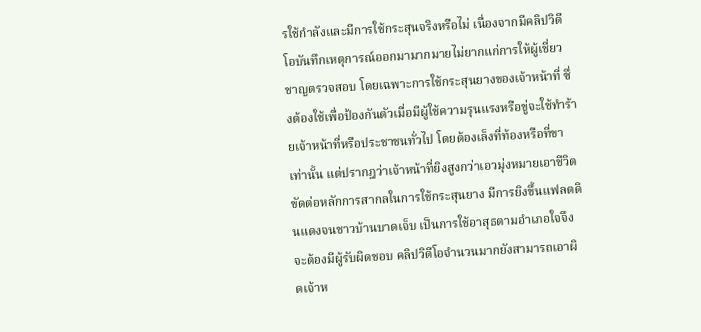รใช้กำลังและมีการใช้กระสุนจริงหรือไม่ เนื่องจากมีคลิปวิดีโอบันทึกเหตุการณ์ออกมามากมายไม่ยากแก่การให้ผู้เชี่ยวชาญตรวจสอบ โดยเฉพาะการใช้กระสุนยางของเจ้าหน้าที่ ซึ่งต้องใช้เพื่อป้องกันตัวเมื่อมีผู้ใช้ความรุนแรงหรือขู่จะใช้ทำร้ายเจ้าหน้าที่หรือประชาชนทั่วไป โดยต้องเล็งที่ท้องหรือที่ขาเท่านั้น แต่ปรากฎว่าเจ้าหน้าที่ยิงสูงกว่าเอวมุ่งหมายเอาชีวิต ขัดต่อหลักการสากลในการใช้กระสุนยาง มีการยิงขึ้นแฟลตดินแดงจนชาวบ้านบาดเจ็บ เป็นการใช้อาสุธตามอำเภอใจจึงจะต้องมีผู้รับผิดชอบ คลิปวิดีโอจำนวนมากยังสามารถเอาผิดเจ้าห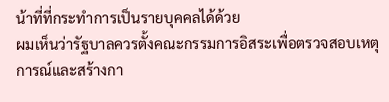น้าที่ที่กระทำการเป็นรายบุคคลได้ด้วย
ผมเห็นว่ารัฐบาลควรตั้งคณะกรรมการอิสระเพื่อตรวจสอบเหตุการณ์และสร้างกา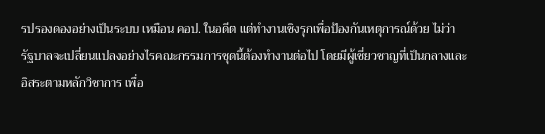รปรองดองอย่างเป็นระบบ เหมือน คอป. ในอดีต แต่ทำงานเชิงรุกเพื่อป้องกันเหตุการณ์ด้วย ไม่ว่ารัฐบาลจะเปลี่ยนแปลงอย่างไรคณะกรรมการชุดนี้ต้องทำงานต่อไป โดยมีผู้เชี่ยวชาญที่เป็นกลางและอิสระตามหลักวิชาการ เพื่อ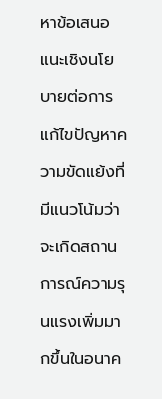หาข้อเสนอแนะเชิงนโยบายต่อการแก้ไขปัญหาความขัดแย้งที่มีแนวโน้มว่าจะเกิดสถานการณ์ความรุนแรงเพิ่มมากขึ้นในอนาค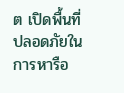ต เปิดพื้นที่ปลอดภัยในการหารือ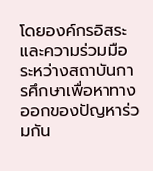โดยองค์กรอิสระและความร่วมมือระหว่างสถาบันการศึกษาเพื่อหาทางออกของปัญหาร่วมกัน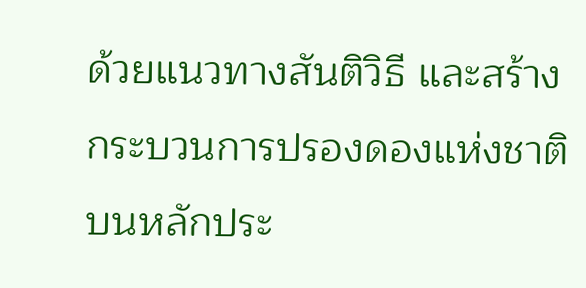ด้วยแนวทางสันติวิธี และสร้างกระบวนการปรองดองแห่งชาติบนหลักประ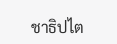ชาธิปไต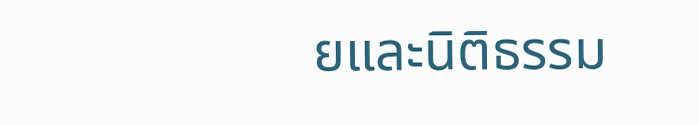ยและนิติธรรม